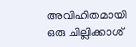അവിഹിതമായി ഒരു ചില്ലിക്കാശ്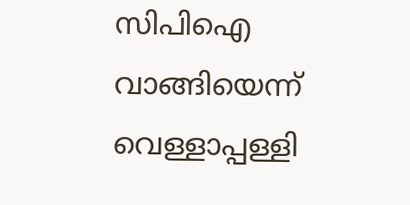സിപിഐ വാങ്ങിയെന്ന് വെള്ളാപ്പള്ളി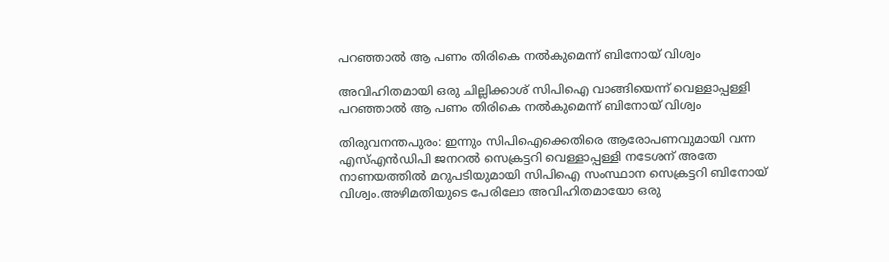പറഞ്ഞാൽ ആ പണം തിരികെ നൽകുമെന്ന് ബിനോയ് വിശ്വം

അവിഹിതമായി ഒരു ചില്ലിക്കാശ് സിപിഐ വാങ്ങിയെന്ന് വെള്ളാപ്പള്ളി പറഞ്ഞാൽ ആ പണം തിരികെ നൽകുമെന്ന് ബിനോയ് വിശ്വം

തിരുവനന്തപുരം: ഇന്നും സിപിഐക്കെതിരെ ആരോപണവുമായി വന്ന എസ്എൻഡിപി ജനറൽ സെക്രട്ടറി വെള്ളാപ്പള്ളി നടേശന് അതേ നാണയത്തിൽ മറുപടിയുമായി സിപിഐ സംസ്ഥാന സെക്രട്ടറി ബിനോയ് വിശ്വം.അഴിമതിയുടെ പേരിലോ അവിഹിതമായോ ഒരു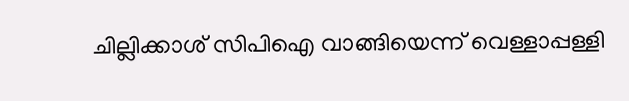ചില്ലിക്കാശ് സിപിഐ വാങ്ങിയെന്ന് വെള്ളാപ്പള്ളി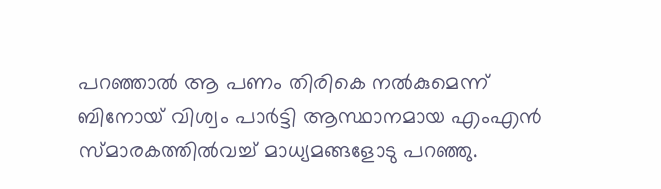പറഞ്ഞാൽ ആ പണം തിരികെ നൽകുമെന്ന് ബിനോയ് വിശ്വം പാർട്ടി ആസ്ഥാനമായ എംഎൻ സ്മാരകത്തിൽവച്ച് മാധ്യമങ്ങളോടു പറഞ്ഞു.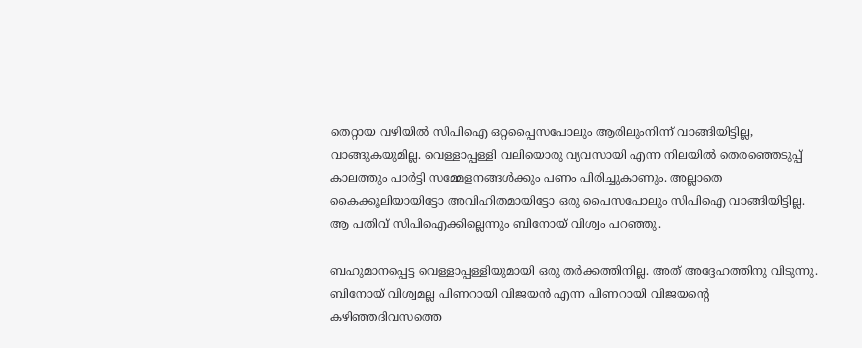തെറ്റായ വഴിയിൽ സിപിഐ ഒറ്റപ്പൈസപോലും ആരിലുംനിന്ന് വാങ്ങിയിട്ടില്ല, വാങ്ങുകയുമില്ല. വെള്ളാപ്പള്ളി വലിയൊരു വ്യവസായി എന്ന നിലയിൽ തെരഞ്ഞെടുപ്പ് കാലത്തും പാർട്ടി സമ്മേളനങ്ങൾക്കും പണം പിരിച്ചുകാണും. അല്ലാതെ കൈക്കൂലിയായിട്ടോ അവിഹിതമായിട്ടോ ഒരു പൈസപോലും സിപിഐ വാങ്ങിയിട്ടില്ല. ആ പതിവ് സിപിഐക്കില്ലെന്നും ബിനോയ് വിശ്വം പറഞ്ഞു.

ബഹുമാനപ്പെട്ട വെള്ളാപ്പള്ളിയുമായി ഒരു തർക്കത്തിനില്ല. അത് അദ്ദേഹത്തിനു വിടുന്നു. ബിനോയ് വിശ്വമല്ല പിണറായി വിജയൻ എന്ന പിണറായി വിജയൻ്റെ കഴിഞ്ഞദിവസത്തെ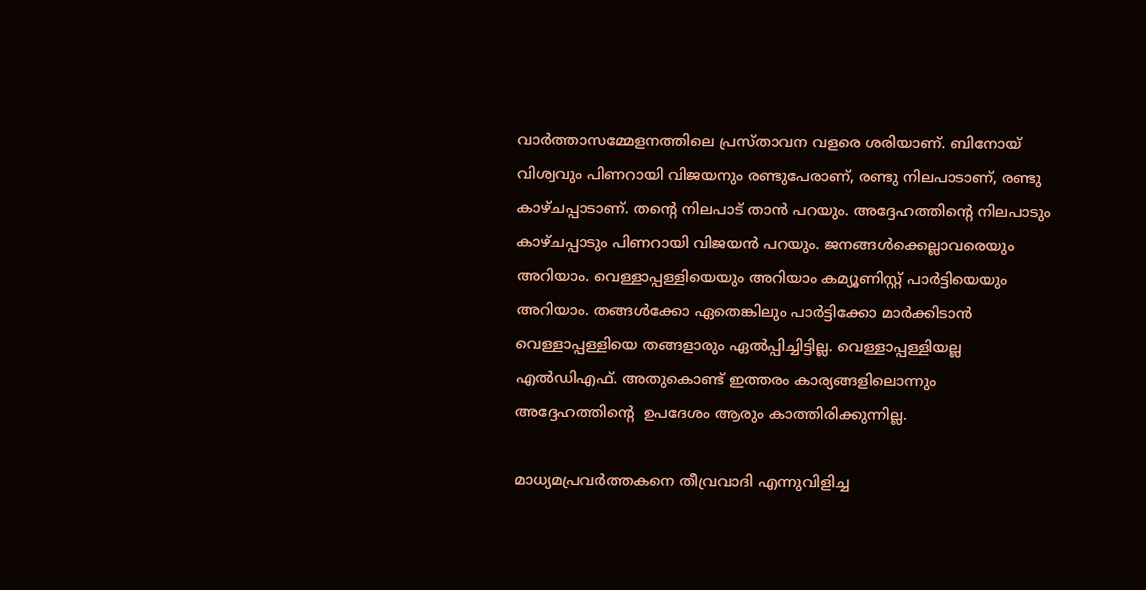വാർത്താസമ്മേളനത്തിലെ പ്രസ്താവന വളരെ ശരിയാണ്. ബിനോയ് വിശ്വവും പിണറായി വിജയനും രണ്ടുപേരാണ്, രണ്ടു നിലപാടാണ്, രണ്ടു കാഴ്ചപ്പാടാണ്. തൻ്റെ നിലപാട് താൻ പറയും. അദ്ദേഹത്തിൻ്റെ നിലപാടും കാഴ്ചപ്പാടും പിണറായി വിജയൻ പറയും. ജനങ്ങൾക്കെല്ലാവരെയും അറിയാം. വെള്ളാപ്പള്ളിയെയും അറിയാം കമ്യൂണിസ്റ്റ് പാർട്ടിയെയും അറിയാം. തങ്ങൾക്കോ ഏതെങ്കിലും പാർട്ടിക്കോ മാർക്കിടാൻ വെള്ളാപ്പള്ളിയെ തങ്ങളാരും ഏൽപ്പിച്ചിട്ടില്ല. വെള്ളാപ്പള്ളിയല്ല എൽഡിഎഫ്. അതുകൊണ്ട് ഇത്തരം കാര്യങ്ങളിലൊന്നും അദ്ദേഹത്തിന്റെ  ഉപദേശം ആരും കാത്തിരിക്കുന്നില്ല.

മാധ്യമപ്രവർത്തകനെ തീവ്രവാദി എന്നുവിളിച്ച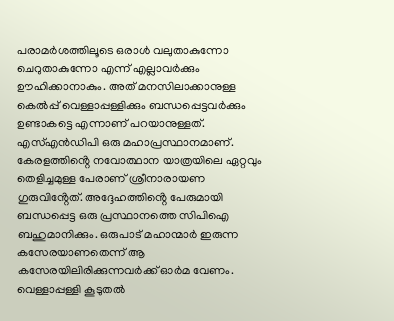പരാമർശത്തിലൂടെ ഒരാൾ വലുതാകുന്നോ ചെറുതാകുന്നോ എന്ന് എല്ലാവർക്കും ഊഹിക്കാനാകും. അത് മനസിലാക്കാനുള്ള കെൽപ്പ് വെള്ളാപ്പള്ളിക്കും ബന്ധപ്പെട്ടവർക്കും ഉണ്ടാകട്ടെ എന്നാണ് പറയാനുള്ളത്. എസ്എൻഡിപി ഒരു മഹാപ്രസ്ഥാനമാണ്. കേരളത്തിൻ്റെ നവോത്ഥാന യാത്രയിലെ ഏറ്റവും തെളിച്ചമുള്ള പേരാണ് ശ്രീനാരായണ ഗുരുവിൻ്റേത്. അദ്ദേഹത്തിൻ്റെ പേരുമായി ബന്ധപ്പെട്ട ഒരു പ്രസ്ഥാനത്തെ സിപിഐ ബഹുമാനിക്കും. ഒരുപാട് മഹാന്മാർ ഇരുന്ന കസേരയാണതെന്ന് ആ കസേരയിലിരിക്കുന്നവർക്ക് ഓർമ വേണം. വെള്ളാപ്പള്ളി കൂടുതൽ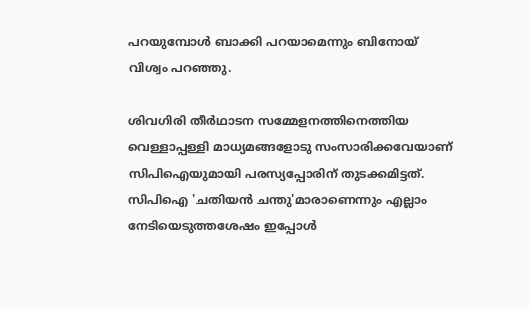പറയുമ്പോൾ ബാക്കി പറയാമെന്നും ബിനോയ് വിശ്വം പറഞ്ഞു.

ശിവഗിരി തീർഥാടന സമ്മേളനത്തിനെത്തിയ വെള്ളാപ്പള്ളി മാധ്യമങ്ങളോടു സംസാരിക്കവേയാണ് സിപിഐയുമായി പരസ്യപ്പോരിന് തുടക്കമിട്ടത്. സിപിഐ 'ചതിയൻ ചന്തു'മാരാണെന്നും എല്ലാം നേടിയെടുത്തശേഷം ഇപ്പോൾ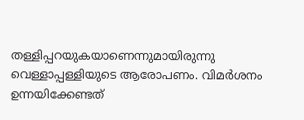തള്ളിപ്പറയുകയാണെന്നുമായിരുന്നു വെള്ളാപ്പള്ളിയുടെ ആരോപണം. വിമർശനം ഉന്നയിക്കേണ്ടത്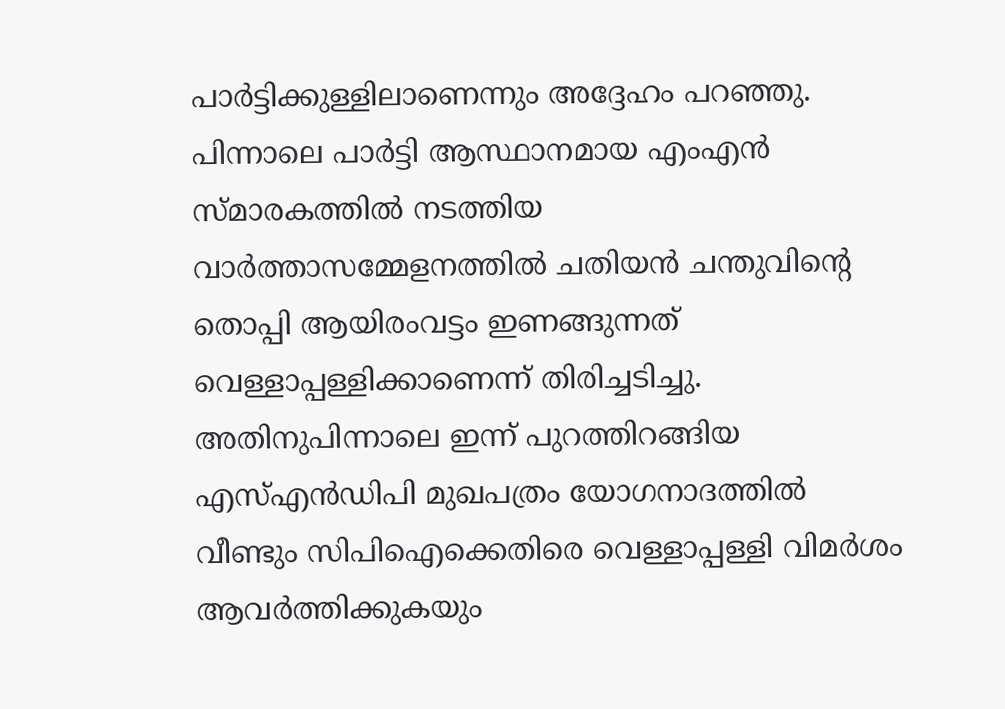പാർട്ടിക്കുള്ളിലാണെന്നും അദ്ദേഹം പറഞ്ഞു. പിന്നാലെ പാർട്ടി ആസ്ഥാനമായ എംഎൻ സ്മാരകത്തിൽ നടത്തിയ വാർത്താസമ്മേളനത്തിൽ ചതിയൻ ചന്തുവിൻ്റെ തൊപ്പി ആയിരംവട്ടം ഇണങ്ങുന്നത് വെള്ളാപ്പള്ളിക്കാണെന്ന് തിരിച്ചടിച്ചു. അതിനുപിന്നാലെ ഇന്ന് പുറത്തിറങ്ങിയ എസ്എൻഡിപി മുഖപത്രം യോഗനാദത്തിൽ വീണ്ടും സിപിഐക്കെതിരെ വെള്ളാപ്പള്ളി വിമർശം ആവർത്തിക്കുകയും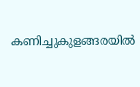കണിച്ചുകുളങ്ങരയിൽ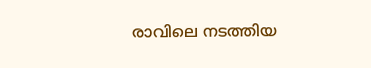രാവിലെ നടത്തിയ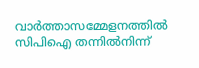വാർത്താസമ്മേളനത്തിൽ സിപിഐ തന്നിൽനിന്ന്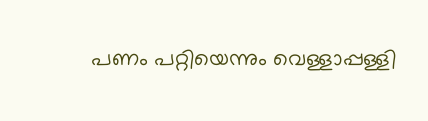പണം പറ്റിയെന്നും വെള്ളാപ്പള്ളി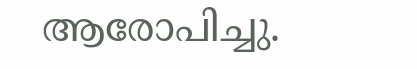ആരോപിച്ചു.